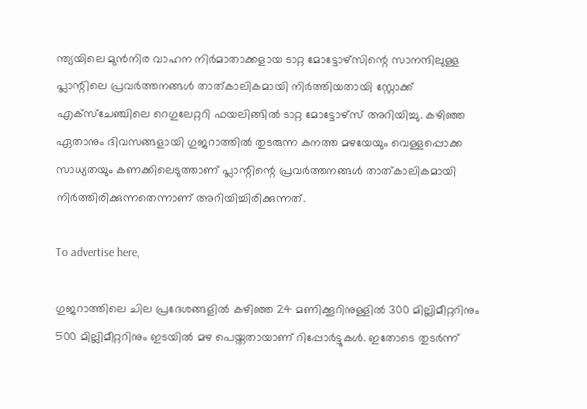ന്ത്യയിലെ മുൻനിര വാഹന നിർമാതാക്കളായ ടാറ്റ മോട്ടോഴ്‌സിന്റെ സാനന്ദിലുള്ള പ്ലാന്റിലെ പ്രവർത്തനങ്ങൾ താത്കാലികമായി നിർത്തിയതായി സ്റ്റോക്ക് എക്‌സ്‌ചേഞ്ചിലെ റെഗുലേറ്ററി ഫയലിങ്ങിൽ ടാറ്റ മോട്ടോഴ്‌സ് അറിയിച്ചു. കഴിഞ്ഞ ഏതാനും ദിവസങ്ങളായി ഗുജറാത്തിൽ തുടരുന്ന കനത്ത മഴയേയും വെള്ളപ്പൊക്ക സാധ്യതയും കണക്കിലെടുത്താണ് പ്ലാന്റിന്റെ പ്രവർത്തനങ്ങൾ താത്കാലികമായി നിർത്തിരിക്കുന്നതെന്നാണ് അറിയിച്ചിരിക്കുന്നത്.

To advertise here,

ഗുജറാത്തിലെ ചില പ്രദേശങ്ങളിൽ കഴിഞ്ഞ 24 മണിക്കൂറിനുള്ളിൽ 300 മില്ലിമീറ്ററിനും 500 മില്ലിമീറ്ററിനും ഇടയിൽ മഴ പെയ്തതായാണ് റിപ്പോർട്ടുകൾ. ഇതോടെ തുടർന്ന്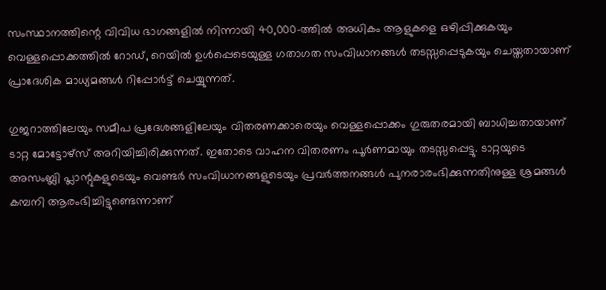സംസ്ഥാനത്തിന്റെ വിവിധ ഭാഗങ്ങളിൽ നിന്നായി 40,000-ത്തിൽ അധികം ആളുകളെ ഒഴിപ്പിക്കുകയും വെള്ളപ്പൊക്കത്തിൽ റോഡ്, റെയിൽ ഉൾപ്പെടെയുള്ള ഗതാഗത സംവിധാനങ്ങൾ തടസ്സപ്പെടുകയും ചെയ്തതായാണ് പ്രാദേശിക മാധ്യമങ്ങൾ റിപ്പോർട്ട് ചെയ്യുന്നത്.

ഗുജറാത്തിലേയും സമീപ പ്രദേശങ്ങളിലേയും വിതരണക്കാരെയും വെള്ളപ്പൊക്കം ഗുരുതരമായി ബാധിച്ചതായാണ് ടാറ്റ മോട്ടോഴ്‌സ് അറിയിച്ചിരിക്കുന്നത്. ഇതോടെ വാഹന വിതരണം പൂർണമായും തടസ്സപ്പെട്ടു. ടാറ്റയുടെ അസംബ്ലി പ്ലാന്റുകളുടെയും വെണ്ടർ സംവിധാനങ്ങളുടെയും പ്രവർത്തനങ്ങൾ പുനരാരംഭിക്കുന്നതിനുള്ള ശ്രമങ്ങൾ കമ്പനി ആരംഭിച്ചിട്ടുണ്ടെന്നാണ്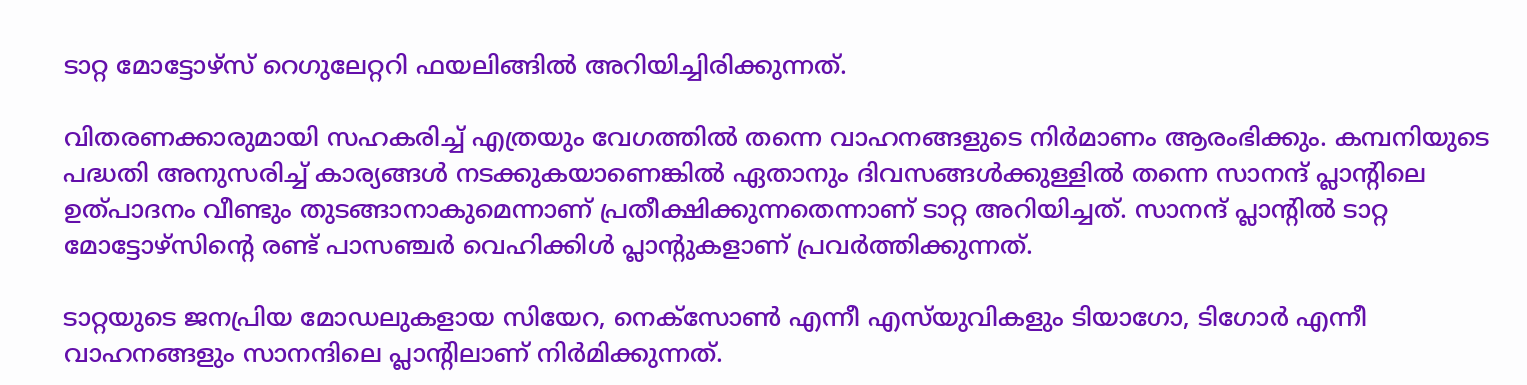ടാറ്റ മോട്ടോഴ്‌സ് റെഗുലേറ്ററി ഫയലിങ്ങിൽ അറിയിച്ചിരിക്കുന്നത്.

വിതരണക്കാരുമായി സഹകരിച്ച് എത്രയും വേഗത്തിൽ തന്നെ വാഹനങ്ങളുടെ നിർമാണം ആരംഭിക്കും. കമ്പനിയുടെ പദ്ധതി അനുസരിച്ച് കാര്യങ്ങൾ നടക്കുകയാണെങ്കിൽ ഏതാനും ദിവസങ്ങൾക്കുള്ളിൽ തന്നെ സാനന്ദ് പ്ലാന്റിലെ ഉത്പാദനം വീണ്ടും തുടങ്ങാനാകുമെന്നാണ് പ്രതീക്ഷിക്കുന്നതെന്നാണ് ടാറ്റ അറിയിച്ചത്. സാനന്ദ് പ്ലാന്റിൽ ടാറ്റ മോട്ടോഴ്‌സിന്റെ രണ്ട് പാസഞ്ചർ വെഹിക്കിൾ പ്ലാന്റുകളാണ് പ്രവർത്തിക്കുന്നത്.

ടാറ്റയുടെ ജനപ്രിയ മോഡലുകളായ സിയേറ, നെക്‌സോൺ എന്നീ എസ്‌യുവികളും ടിയാഗോ, ടിഗോർ എന്നീ വാഹനങ്ങളും സാനന്ദിലെ പ്ലാന്റിലാണ് നിർമിക്കുന്നത്.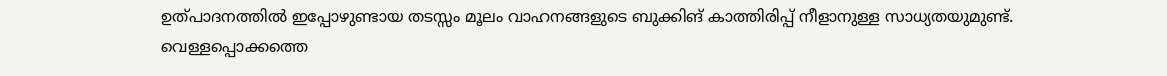ഉത്പാദനത്തിൽ ഇപ്പോഴുണ്ടായ തടസ്സം മൂലം വാഹനങ്ങളുടെ ബുക്കിങ് കാത്തിരിപ്പ് നീളാനുള്ള സാധ്യതയുമുണ്ട്. വെള്ളപ്പൊക്കത്തെ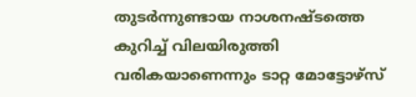തുടർന്നുണ്ടായ നാശനഷ്ടത്തെ കുറിച്ച് വിലയിരുത്തി വരികയാണെന്നും ടാറ്റ മോട്ടോഴ്‌സ്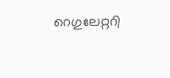റെഗുലേറ്ററി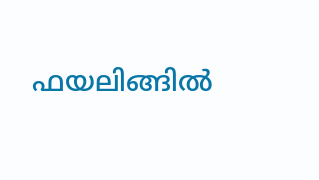ഫയലിങ്ങിൽ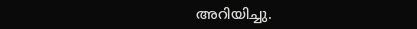അറിയിച്ചു.